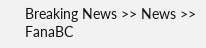Breaking News >> News >> FanaBC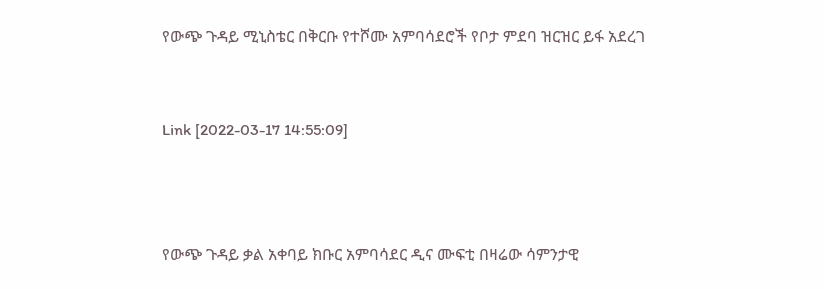የውጭ ጉዳይ ሚኒስቴር በቅርቡ የተሾሙ አምባሳደሮች የቦታ ምደባ ዝርዝር ይፋ አደረገ


Link [2022-03-17 14:55:09]



የውጭ ጉዳይ ቃል አቀባይ ክቡር አምባሳደር ዲና ሙፍቲ በዛሬው ሳምንታዊ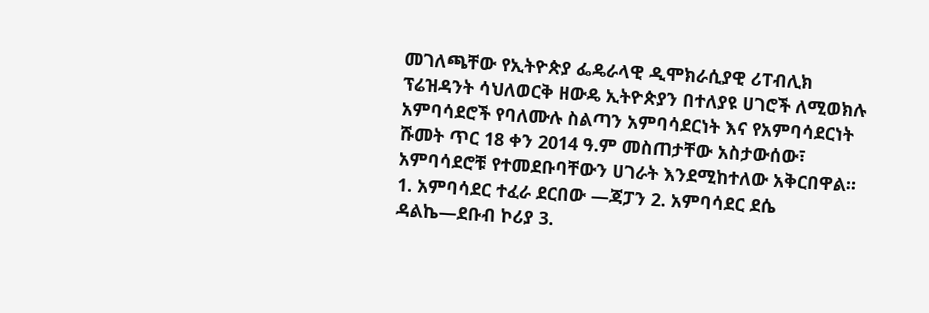መገለጫቸው የኢትዮጵያ ፌዴራላዊ ዲሞክራሲያዊ ሪፐብሊክ ፕሬዝዳንት ሳህለወርቅ ዘውዴ ኢትዮጵያን በተለያዩ ሀገሮች ለሚወክሉ አምባሳደሮች የባለሙሉ ስልጣን አምባሳደርነት እና የአምባሳደርነት ሹመት ጥር 18 ቀን 2014 ዓ.ም መስጠታቸው አስታውሰው፣ አምባሳደሮቹ የተመደቡባቸውን ሀገራት እንደሚከተለው አቅርበዋል። 1. አምባሳደር ተፈራ ደርበው —ጃፓን 2. አምባሳደር ደሴ ዳልኬ—ደቡብ ኮሪያ 3.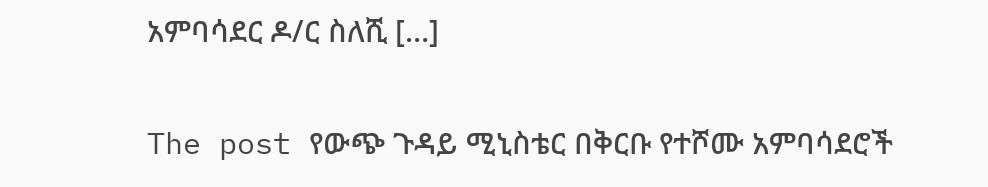አምባሳደር ዶ/ር ስለሺ […]

The post የውጭ ጉዳይ ሚኒስቴር በቅርቡ የተሾሙ አምባሳደሮች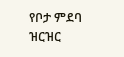የቦታ ምደባ ዝርዝር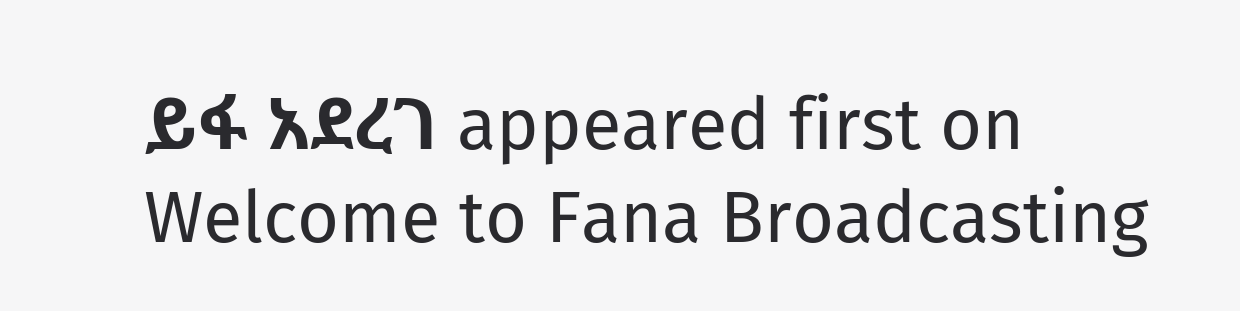ይፋ አደረገ appeared first on Welcome to Fana Broadcasting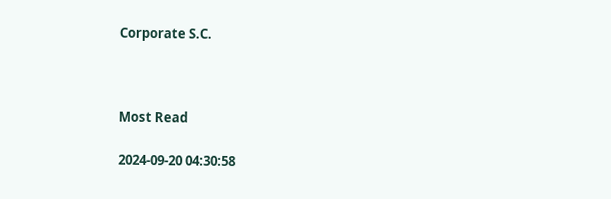Corporate S.C.



Most Read

2024-09-20 04:30:58